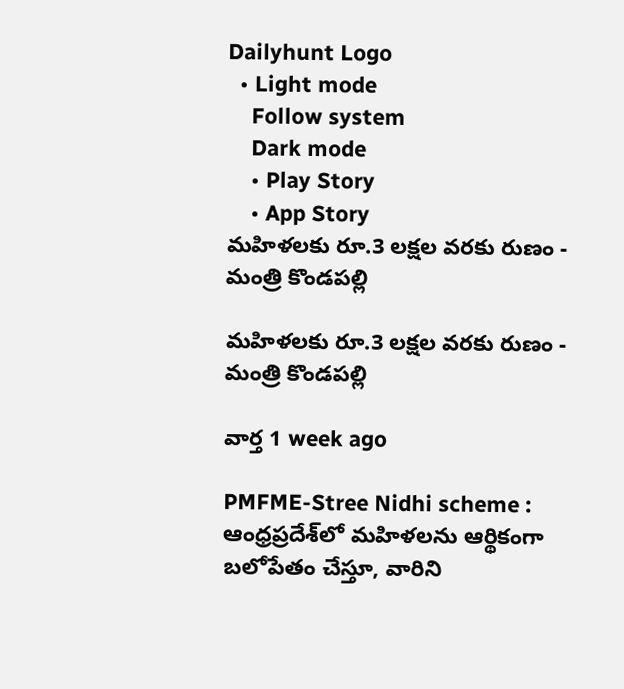Dailyhunt Logo
  • Light mode
    Follow system
    Dark mode
    • Play Story
    • App Story
మహిళలకు రూ.3 లక్షల వరకు రుణం - మంత్రి కొండపల్లి

మహిళలకు రూ.3 లక్షల వరకు రుణం - మంత్రి కొండపల్లి

వార్త 1 week ago

PMFME-Stree Nidhi scheme : ఆంధ్రప్రదేశ్‌లో మహిళలను ఆర్థికంగా బలోపేతం చేస్తూ, వారిని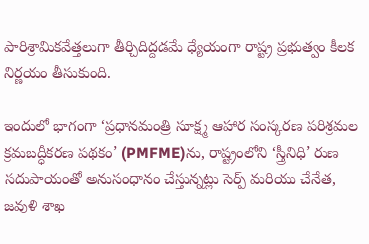పారిశ్రామికవేత్తలుగా తీర్చిదిద్దడమే ధ్యేయంగా రాష్ట్ర ప్రభుత్వం కీలక నిర్ణయం తీసుకుంది.

ఇందులో భాగంగా ‘ప్రధానమంత్రి సూక్ష్మ ఆహార సంస్కరణ పరిశ్రమల క్రమబద్ధీకరణ పథకం’ (PMFME)ను, రాష్ట్రంలోని ‘స్త్రీనిధి’ రుణ సదుపాయంతో అనుసంధానం చేస్తున్నట్లు సెర్ప్ మరియు చేనేత, జవుళి శాఖ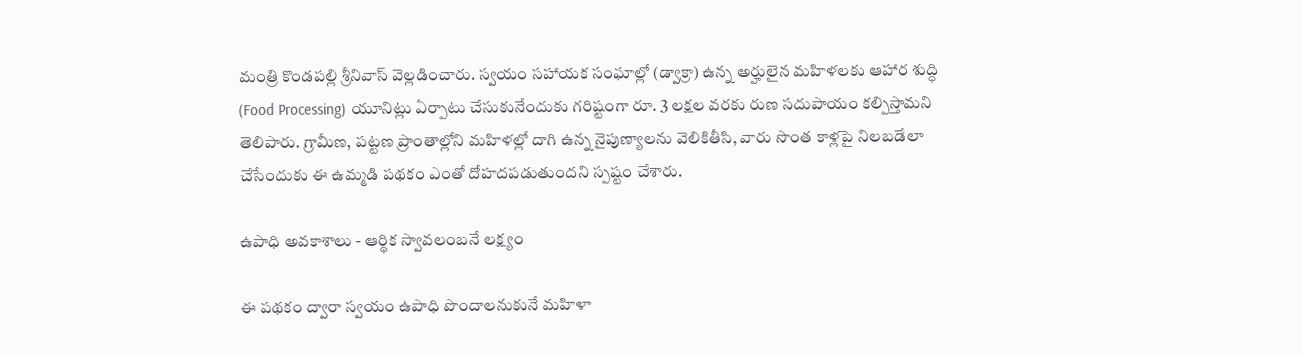మంత్రి కొండపల్లి శ్రీనివాస్ వెల్లడించారు. స్వయం సహాయక సంఘాల్లో (డ్వాక్రా) ఉన్న అర్హులైన మహిళలకు ఆహార శుద్ధి (Food Processing) యూనిట్లు ఏర్పాటు చేసుకునేందుకు గరిష్టంగా రూ. 3 లక్షల వరకు రుణ సదుపాయం కల్పిస్తామని తెలిపారు. గ్రామీణ, పట్టణ ప్రాంతాల్లోని మహిళల్లో దాగి ఉన్న నైపుణ్యాలను వెలికితీసి, వారు సొంత కాళ్లపై నిలబడేలా చేసేందుకు ఈ ఉమ్మడి పథకం ఎంతో దోహదపడుతుందని స్పష్టం చేశారు.

ఉపాధి అవకాశాలు - ఆర్థిక స్వావలంబనే లక్ష్యం

ఈ పథకం ద్వారా స్వయం ఉపాధి పొందాలనుకునే మహిళా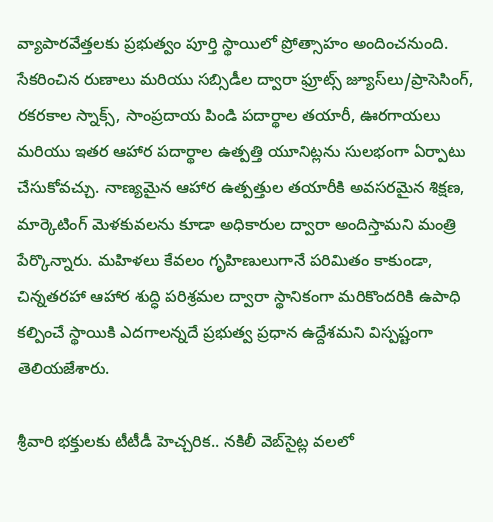వ్యాపారవేత్తలకు ప్రభుత్వం పూర్తి స్థాయిలో ప్రోత్సాహం అందించనుంది. సేకరించిన రుణాలు మరియు సబ్సిడీల ద్వారా ఫ్రూట్స్ జ్యూస్‌లు/ప్రాసెసింగ్, రకరకాల స్నాక్స్, సాంప్రదాయ పిండి పదార్థాల తయారీ, ఊరగాయలు మరియు ఇతర ఆహార పదార్థాల ఉత్పత్తి యూనిట్లను సులభంగా ఏర్పాటు చేసుకోవచ్చు. నాణ్యమైన ఆహార ఉత్పత్తుల తయారీకి అవసరమైన శిక్షణ, మార్కెటింగ్ మెళకువలను కూడా అధికారుల ద్వారా అందిస్తామని మంత్రి పేర్కొన్నారు. మహిళలు కేవలం గృహిణులుగానే పరిమితం కాకుండా, చిన్నతరహా ఆహార శుద్ధి పరిశ్రమల ద్వారా స్థానికంగా మరికొందరికి ఉపాధి కల్పించే స్థాయికి ఎదగాలన్నదే ప్రభుత్వ ప్రధాన ఉద్దేశమని విస్పష్టంగా తెలియజేశారు.

శ్రీవారి భక్తులకు టీటీడీ హెచ్చరిక.. నకిలీ వెబ్‌సైట్ల వలలో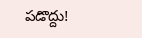పడొద్దు!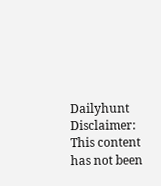Dailyhunt
Disclaimer: This content has not been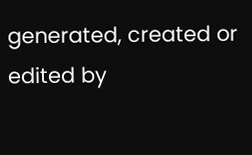generated, created or edited by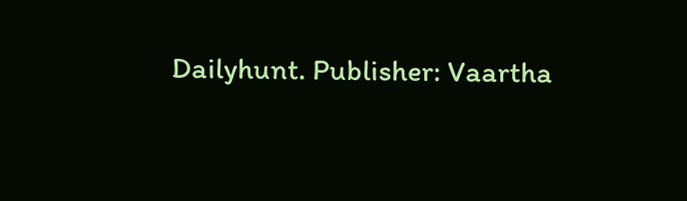Dailyhunt. Publisher: Vaartha